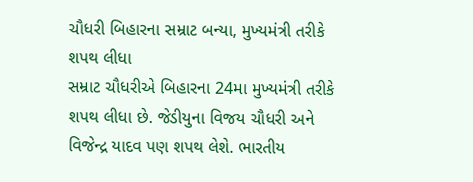ચૌધરી બિહારના સમ્રાટ બન્યા, મુખ્યમંત્રી તરીકે શપથ લીધા
સમ્રાટ ચૌધરીએ બિહારના 24મા મુખ્યમંત્રી તરીકે શપથ લીધા છે. જેડીયુના વિજય ચૌધરી અને વિજેન્દ્ર યાદવ પણ શપથ લેશે. ભારતીય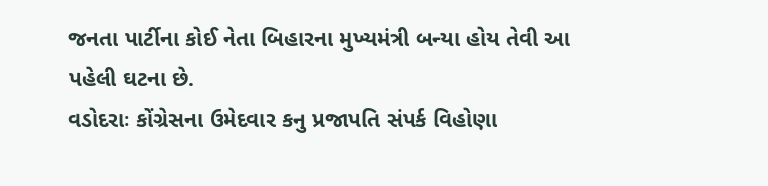જનતા પાર્ટીના કોઈ નેતા બિહારના મુખ્યમંત્રી બન્યા હોય તેવી આ પહેલી ઘટના છે.
વડોદરાઃ કોંગ્રેસના ઉમેદવાર કનુ પ્રજાપતિ સંપર્ક વિહોણા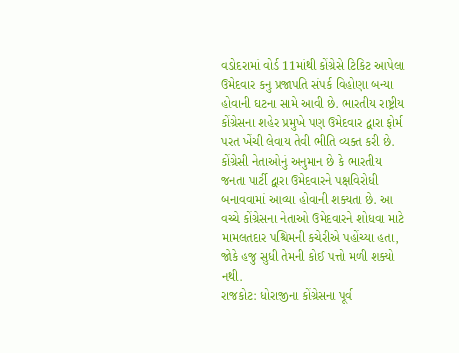વડોદરામાં વોર્ડ 11માંથી કોંગ્રેસે ટિકિટ આપેલા ઉમેદવાર કનુ પ્રજાપતિ સંપર્ક વિહોણા બન્યા હોવાની ઘટના સામે આવી છે. ભારતીય રાષ્ટ્રીય કોંગ્રેસના શહેર પ્રમુખે પણ ઉમેદવાર દ્વારા ફોર્મ પરત ખેંચી લેવાય તેવી ભીતિ વ્યક્ત કરી છે. કોંગ્રેસી નેતાઓનું અનુમાન છે કે ભારતીય જનતા પાર્ટી દ્વારા ઉમેદવારને પક્ષવિરોધી બનાવવામાં આવ્યા હોવાની શક્યતા છે. આ વચ્ચે કોંગ્રેસના નેતાઓ ઉમેદવારને શોધવા માટે મામલતદાર પશ્ચિમની કચેરીએ પહોંચ્યા હતા, જોકે હજુ સુધી તેમની કોઈ પત્તો મળી શક્યો નથી.
રાજકોટ: ધોરાજીના કોંગ્રેસના પૂર્વ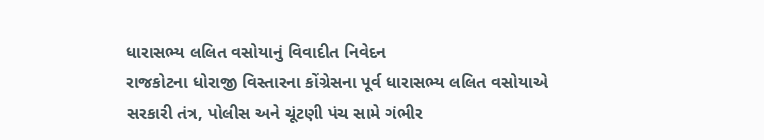ધારાસભ્ય લલિત વસોયાનું વિવાદીત નિવેદન
રાજકોટના ધોરાજી વિસ્તારના કોંગ્રેસના પૂર્વ ધારાસભ્ય લલિત વસોયાએ સરકારી તંત્ર, પોલીસ અને ચૂંટણી પંચ સામે ગંભીર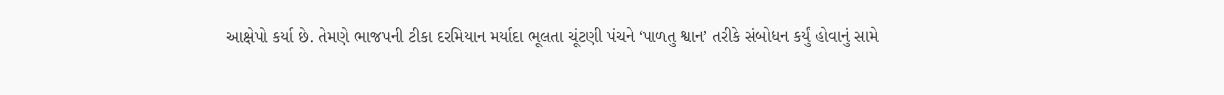આક્ષેપો કર્યા છે. તેમણે ભાજપની ટીકા દરમિયાન મર્યાદા ભૂલતા ચૂંટણી પંચને ‘પાળતુ શ્વાન’ તરીકે સંબોધન કર્યું હોવાનું સામે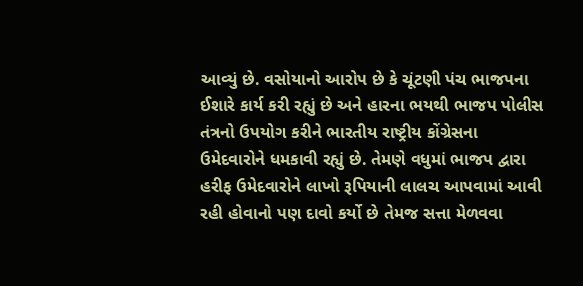આવ્યું છે. વસોયાનો આરોપ છે કે ચૂંટણી પંચ ભાજપના ઈશારે કાર્ય કરી રહ્યું છે અને હારના ભયથી ભાજપ પોલીસ તંત્રનો ઉપયોગ કરીને ભારતીય રાષ્ટ્રીય કોંગ્રેસના ઉમેદવારોને ધમકાવી રહ્યું છે. તેમણે વધુમાં ભાજપ દ્વારા હરીફ ઉમેદવારોને લાખો રૂપિયાની લાલચ આપવામાં આવી રહી હોવાનો પણ દાવો કર્યો છે તેમજ સત્તા મેળવવા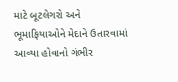માટે બૂટલેગરો અને ભૂમાફિયાઓને મેદાને ઉતારવામાં આવ્યા હોવાનો ગંભીર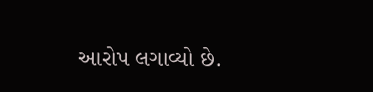આરોપ લગાવ્યો છે.